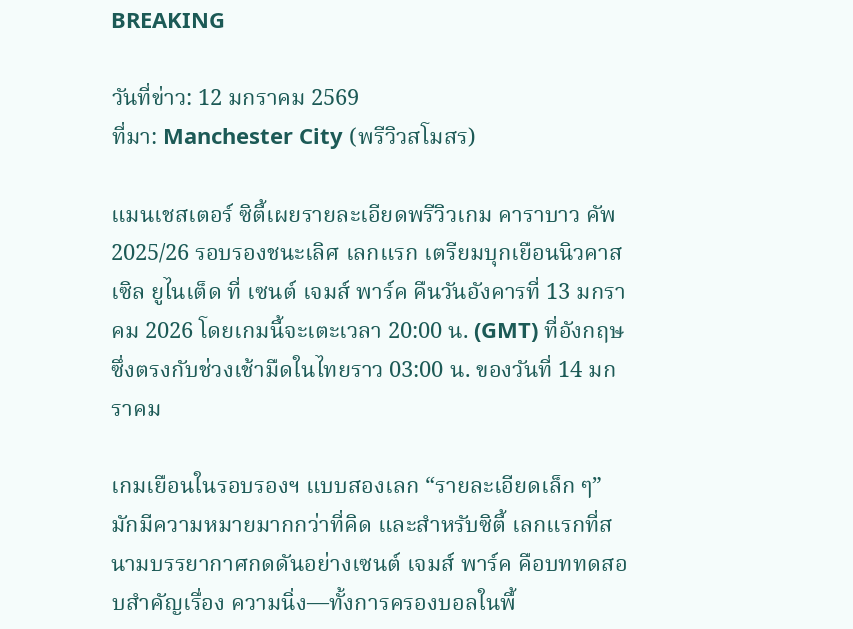BREAKING

วันที่ข่าว: 12 มกราคม 2569
ที่มา: Manchester City (พรีวิวสโมสร)

แมนเชสเตอร์ ซิตี้เผยรายละเอียดพรีวิวเกม คาราบาว คัพ 2025/26 รอบรองชนะเลิศ เลกแรก เตรียมบุกเยือนนิวคาสเซิล ยูไนเต็ด ที่ เซนต์ เจมส์ พาร์ค คืนวันอังคารที่ 13 มกราคม 2026 โดยเกมนี้จะเตะเวลา 20:00 น. (GMT) ที่อังกฤษ ซึ่งตรงกับช่วงเช้ามืดในไทยราว 03:00 น. ของวันที่ 14 มกราคม

เกมเยือนในรอบรองฯ แบบสองเลก “รายละเอียดเล็ก ๆ” มักมีความหมายมากกว่าที่คิด และสำหรับซิตี้ เลกแรกที่สนามบรรยากาศกดดันอย่างเซนต์ เจมส์ พาร์ค คือบททดสอบสำคัญเรื่อง ความนิ่ง—ทั้งการครองบอลในพื้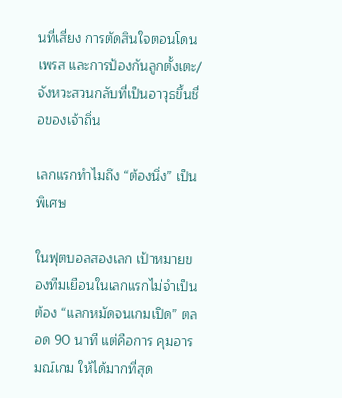นที่เสี่ยง การตัดสินใจตอนโดนเพรส และการป้องกันลูกตั้งเตะ/จังหวะสวนกลับที่เป็นอาวุธขึ้นชื่อของเจ้าถิ่น

เลกแรกทำไมถึง “ต้องนิ่ง” เป็นพิเศษ

ในฟุตบอลสองเลก เป้าหมายของทีมเยือนในเลกแรกไม่จำเป็นต้อง “แลกหมัดจนเกมเปิด” ตลอด 90 นาที แต่คือการ คุมอารมณ์เกม ให้ได้มากที่สุด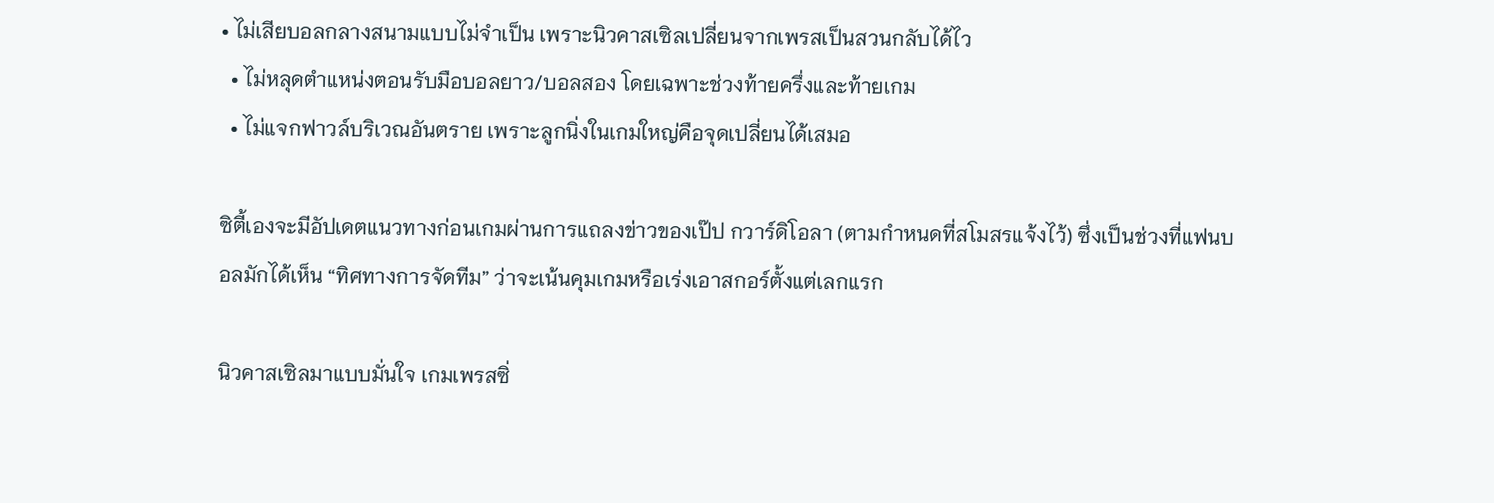• ไม่เสียบอลกลางสนามแบบไม่จำเป็น เพราะนิวคาสเซิลเปลี่ยนจากเพรสเป็นสวนกลับได้ไว
  • ไม่หลุดตำแหน่งตอนรับมือบอลยาว/บอลสอง โดยเฉพาะช่วงท้ายครึ่งและท้ายเกม
  • ไม่แจกฟาวล์บริเวณอันตราย เพราะลูกนิ่งในเกมใหญ่คือจุดเปลี่ยนได้เสมอ

ซิตี้เองจะมีอัปเดตแนวทางก่อนเกมผ่านการแถลงข่าวของเป๊ป กวาร์ดิโอลา (ตามกำหนดที่สโมสรแจ้งไว้) ซึ่งเป็นช่วงที่แฟนบอลมักได้เห็น “ทิศทางการจัดทีม” ว่าจะเน้นคุมเกมหรือเร่งเอาสกอร์ตั้งแต่เลกแรก

นิวคาสเซิลมาแบบมั่นใจ เกมเพรสซิ่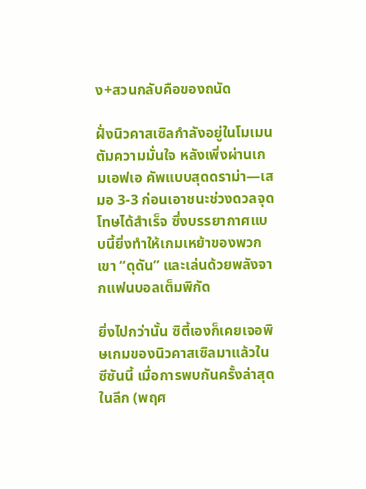ง+สวนกลับคือของถนัด

ฝั่งนิวคาสเซิลกำลังอยู่ในโมเมนตัมความมั่นใจ หลังเพิ่งผ่านเกมเอฟเอ คัพแบบสุดดราม่า—เสมอ 3-3 ก่อนเอาชนะช่วงดวลจุดโทษได้สำเร็จ ซึ่งบรรยากาศแบบนี้ยิ่งทำให้เกมเหย้าของพวกเขา “ดุดัน” และเล่นด้วยพลังจากแฟนบอลเต็มพิกัด

ยิ่งไปกว่านั้น ซิตี้เองก็เคยเจอพิษเกมของนิวคาสเซิลมาแล้วในซีซันนี้ เมื่อการพบกันครั้งล่าสุดในลีก (พฤศ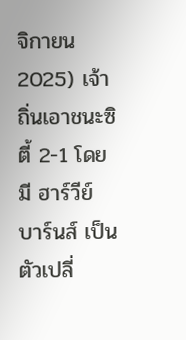จิกายน 2025) เจ้าถิ่นเอาชนะซิตี้ 2-1 โดยมี ฮาร์วีย์ บาร์นส์ เป็นตัวเปลี่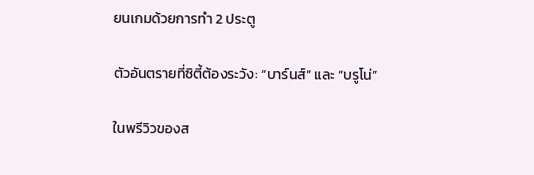ยนเกมด้วยการทำ 2 ประตู

ตัวอันตรายที่ซิตี้ต้องระวัง: “บาร์นส์” และ “บรูโน่”

ในพรีวิวของส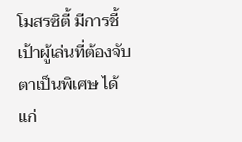โมสรซิตี้ มีการชี้เป้าผู้เล่นที่ต้องจับตาเป็นพิเศษ ได้แก่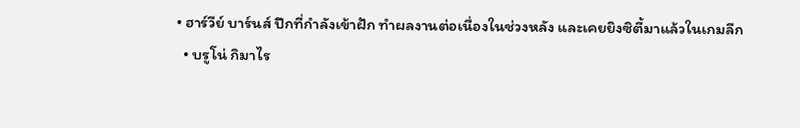• ฮาร์วีย์ บาร์นส์ ปีกที่กำลังเข้าฝัก ทำผลงานต่อเนื่องในช่วงหลัง และเคยยิงซิตี้มาแล้วในเกมลีก
  • บรูโน่ กิมาไร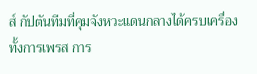ส์ กัปตันทีมที่คุมจังหวะแดนกลางได้ครบเครื่อง ทั้งการเพรส การ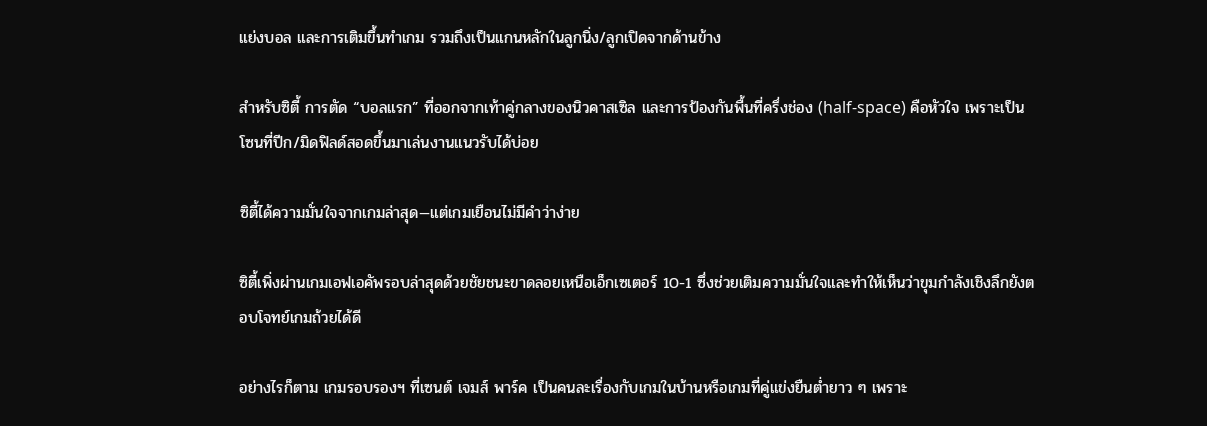แย่งบอล และการเติมขึ้นทำเกม รวมถึงเป็นแกนหลักในลูกนิ่ง/ลูกเปิดจากด้านข้าง

สำหรับซิตี้ การตัด “บอลแรก” ที่ออกจากเท้าคู่กลางของนิวคาสเซิล และการป้องกันพื้นที่ครึ่งช่อง (half-space) คือหัวใจ เพราะเป็นโซนที่ปีก/มิดฟิลด์สอดขึ้นมาเล่นงานแนวรับได้บ่อย

ซิตี้ได้ความมั่นใจจากเกมล่าสุด—แต่เกมเยือนไม่มีคำว่าง่าย

ซิตี้เพิ่งผ่านเกมเอฟเอคัพรอบล่าสุดด้วยชัยชนะขาดลอยเหนือเอ็กเซเตอร์ 10-1 ซึ่งช่วยเติมความมั่นใจและทำให้เห็นว่าขุมกำลังเชิงลึกยังตอบโจทย์เกมถ้วยได้ดี

อย่างไรก็ตาม เกมรอบรองฯ ที่เซนต์ เจมส์ พาร์ค เป็นคนละเรื่องกับเกมในบ้านหรือเกมที่คู่แข่งยืนต่ำยาว ๆ เพราะ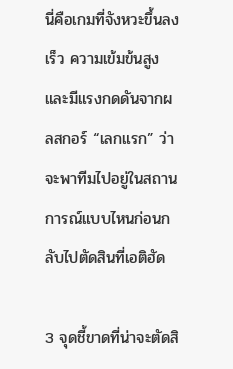นี่คือเกมที่จังหวะขึ้นลงเร็ว ความเข้มข้นสูง และมีแรงกดดันจากผลสกอร์ “เลกแรก” ว่าจะพาทีมไปอยู่ในสถานการณ์แบบไหนก่อนกลับไปตัดสินที่เอติฮัด

3 จุดชี้ขาดที่น่าจะตัดสิ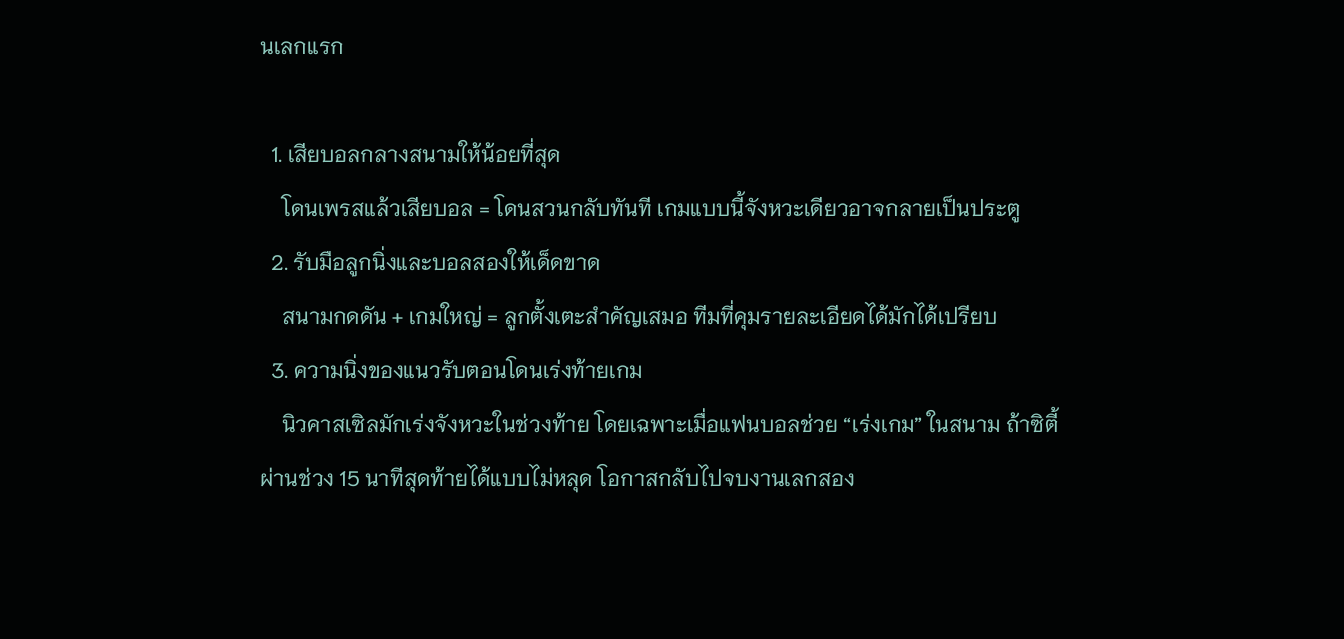นเลกแรก

  1. เสียบอลกลางสนามให้น้อยที่สุด
    โดนเพรสแล้วเสียบอล = โดนสวนกลับทันที เกมแบบนี้จังหวะเดียวอาจกลายเป็นประตู
  2. รับมือลูกนิ่งและบอลสองให้เด็ดขาด
    สนามกดดัน + เกมใหญ่ = ลูกตั้งเตะสำคัญเสมอ ทีมที่คุมรายละเอียดได้มักได้เปรียบ
  3. ความนิ่งของแนวรับตอนโดนเร่งท้ายเกม
    นิวคาสเซิลมักเร่งจังหวะในช่วงท้าย โดยเฉพาะเมื่อแฟนบอลช่วย “เร่งเกม” ในสนาม ถ้าซิตี้ผ่านช่วง 15 นาทีสุดท้ายได้แบบไม่หลุด โอกาสกลับไปจบงานเลกสอง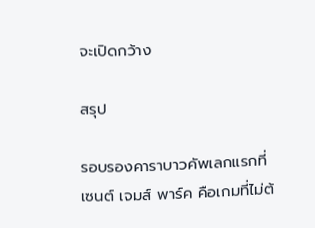จะเปิดกว้าง

สรุป

รอบรองคาราบาวคัพเลกแรกที่เซนต์ เจมส์ พาร์ค คือเกมที่ไม่ต้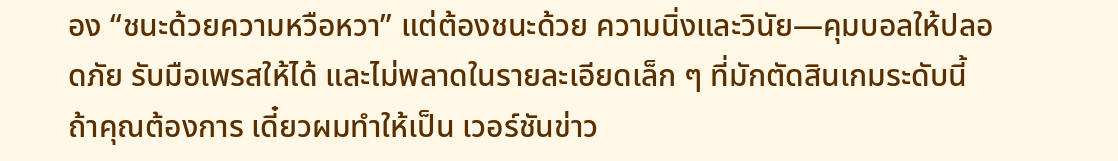อง “ชนะด้วยความหวือหวา” แต่ต้องชนะด้วย ความนิ่งและวินัย—คุมบอลให้ปลอดภัย รับมือเพรสให้ได้ และไม่พลาดในรายละเอียดเล็ก ๆ ที่มักตัดสินเกมระดับนี้ถ้าคุณต้องการ เดี๋ยวผมทำให้เป็น เวอร์ชันข่าว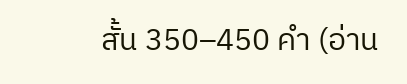สั้น 350–450 คำ (อ่าน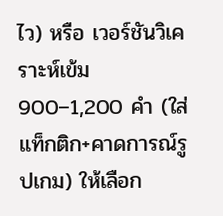ไว) หรือ เวอร์ชันวิเคราะห์เข้ม 900–1,200 คำ (ใส่แท็กติก+คาดการณ์รูปเกม) ให้เลือก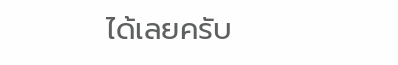ได้เลยครับ